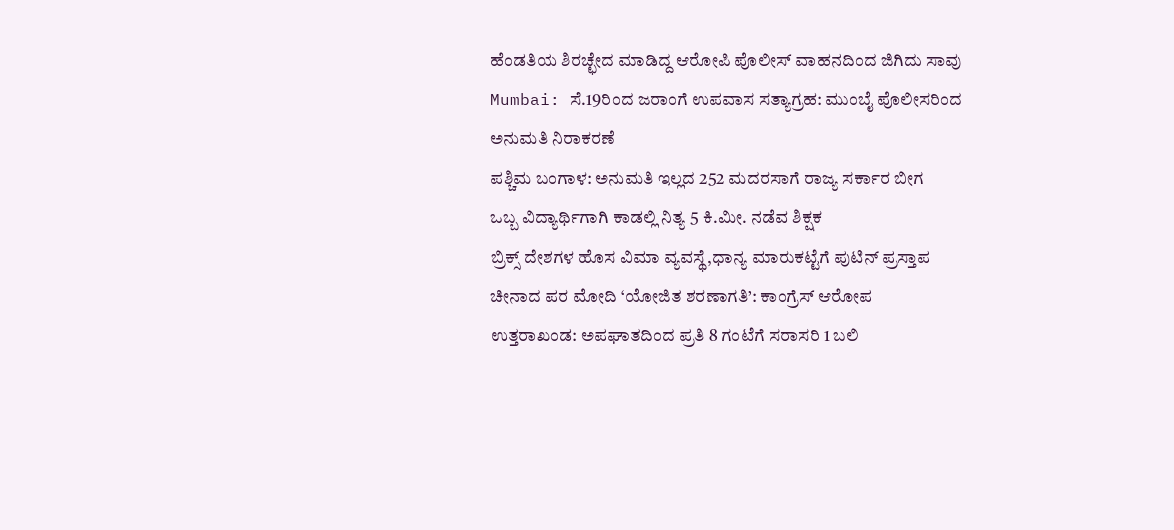ಹೆಂಡತಿಯ ಶಿರಚ್ಛೇದ ಮಾಡಿದ್ದ ಆರೋಪಿ ಪೊಲೀಸ್ ವಾಹನದಿಂದ ಜಿಗಿದು ಸಾವು
Mumbai: ಸೆ.19ರಿಂದ ಜರಾಂಗೆ ಉಪವಾಸ ಸತ್ಯಾಗ್ರಹ: ಮುಂಬೈ ಪೊಲೀಸರಿಂದ ಅನುಮತಿ ನಿರಾಕರಣೆ
ಪಶ್ಚಿಮ ಬಂಗಾಳ: ಅನುಮತಿ ಇಲ್ಲದ 252 ಮದರಸಾಗೆ ರಾಜ್ಯ ಸರ್ಕಾರ ಬೀಗ
ಒಬ್ಬ ವಿದ್ಯಾರ್ಥಿಗಾಗಿ ಕಾಡಲ್ಲಿ ನಿತ್ಯ 5 ಕಿ.ಮೀ. ನಡೆವ ಶಿಕ್ಷಕ
ಬ್ರಿಕ್ಸ್ ದೇಶಗಳ ಹೊಸ ವಿಮಾ ವ್ಯವಸ್ಥೆ,ಧಾನ್ಯ ಮಾರುಕಟ್ಟೆಗೆ ಪುಟಿನ್ ಪ್ರಸ್ತಾಪ
ಚೀನಾದ ಪರ ಮೋದಿ ‘ಯೋಜಿತ ಶರಣಾಗತಿ’: ಕಾಂಗ್ರೆಸ್ ಆರೋಪ
ಉತ್ತರಾಖಂಡ: ಅಪಘಾತದಿಂದ ಪ್ರತಿ 8 ಗಂಟೆಗೆ ಸರಾಸರಿ 1 ಬಲಿ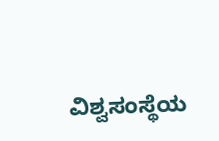ವಿಶ್ವಸಂಸ್ಥೆಯ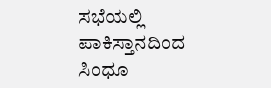ಸಭೆಯಲ್ಲಿ ಪಾಕಿಸ್ತಾನದಿಂದ ಸಿಂಧೂ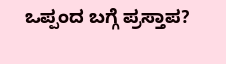ಒಪ್ಪಂದ ಬಗ್ಗೆ ಪ್ರಸ್ತಾಪ?